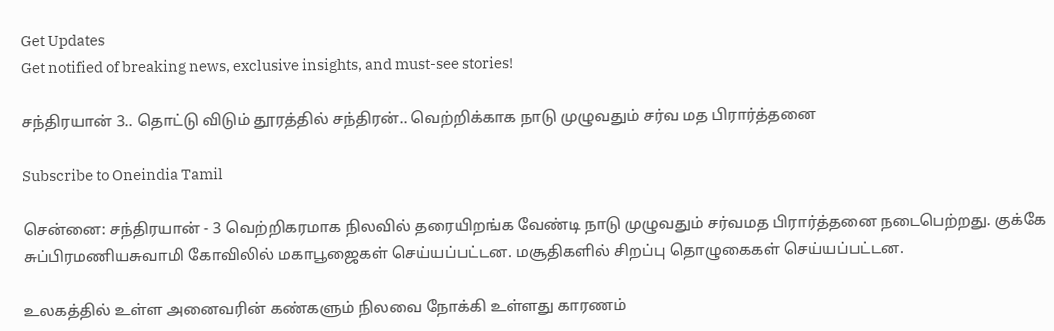Get Updates
Get notified of breaking news, exclusive insights, and must-see stories!

சந்திரயான் 3.. தொட்டு விடும் தூரத்தில் சந்திரன்.. வெற்றிக்காக நாடு முழுவதும் சர்வ மத பிரார்த்தனை

Subscribe to Oneindia Tamil

சென்னை: சந்திரயான் - 3 வெற்றிகரமாக நிலவில் தரையிறங்க வேண்டி நாடு முழுவதும் சர்வமத பிரார்த்தனை நடைபெற்றது. குக்கே சுப்பிரமணியசுவாமி கோவிலில் மகாபூஜைகள் செய்யப்பட்டன. மசூதிகளில் சிறப்பு தொழுகைகள் செய்யப்பட்டன.

உலகத்தில் உள்ள அனைவரின் கண்களும் நிலவை நோக்கி உள்ளது காரணம்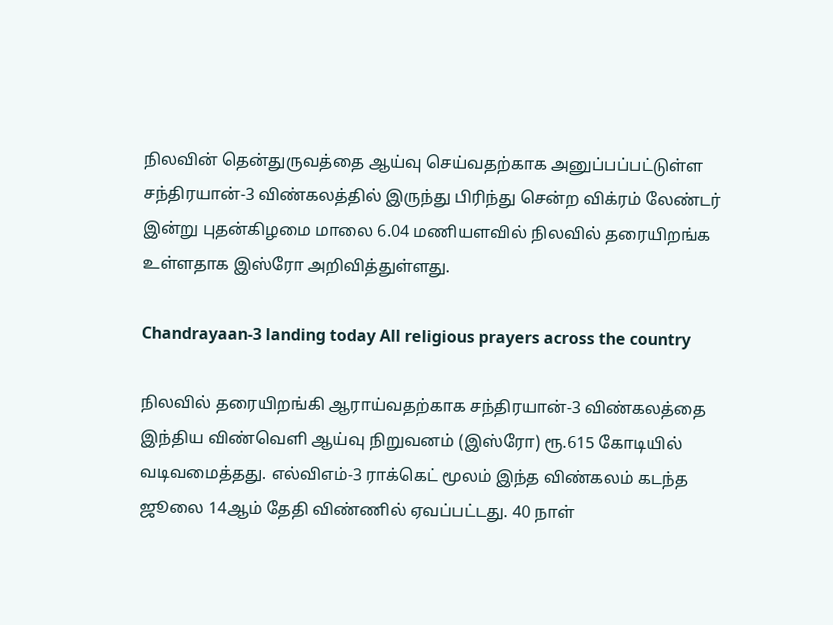நிலவின் தென்துருவத்தை ஆய்வு செய்வதற்காக அனுப்பப்பட்டுள்ள சந்திரயான்-3 விண்கலத்தில் இருந்து பிரிந்து சென்ற விக்ரம் லேண்டர் இன்று புதன்கிழமை மாலை 6.04 மணியளவில் நிலவில் தரையிறங்க உள்ளதாக இஸ்ரோ அறிவித்துள்ளது.

Chandrayaan-3 landing today All religious prayers across the country

நிலவில் தரையிறங்கி ஆராய்வதற்காக சந்திரயான்-3 விண்கலத்தை இந்திய விண்வெளி ஆய்வு நிறுவனம் (இஸ்ரோ) ரூ.615 கோடியில் வடிவமைத்தது. எல்விஎம்-3 ராக்கெட் மூலம் இந்த விண்கலம் கடந்த ஜூலை 14ஆம் தேதி விண்ணில் ஏவப்பட்டது. 40 நாள்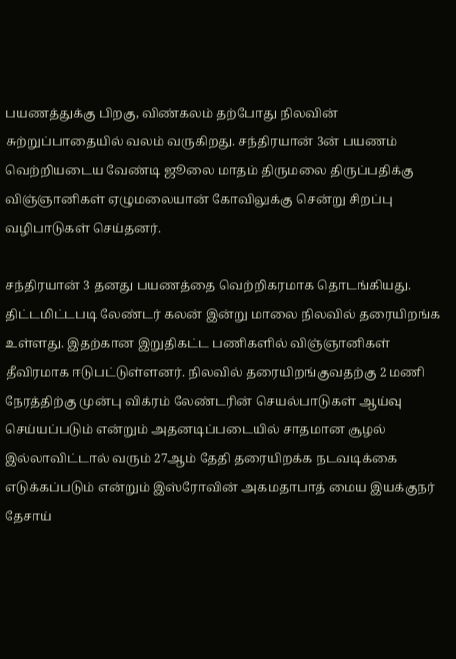பயணத்துக்கு பிறகு, விண்கலம் தற்போது நிலவின் சுற்றுப்பாதையில் வலம் வருகிறது. சந்திரயான் 3ன் பயணம் வெற்றியடைய வேண்டி ஜூலை மாதம் திருமலை திருப்பதிக்கு விஞ்ஞானிகள் ஏழுமலையான் கோவிலுக்கு சென்று சிறப்பு வழிபாடுகள் செய்தனர்.

சந்திரயான் 3 தனது பயணத்தை வெற்றிகரமாக தொடங்கியது. திட்டமிட்டபடி லேண்டர் கலன் இன்று மாலை நிலவில் தரையிறங்க உள்ளது. இதற்கான இறுதிகட்ட பணிகளில் விஞ்ஞானிகள் தீவிரமாக ஈடுபட்டுள்ளனர். நிலவில் தரையிறங்குவதற்கு 2 மணி நேரத்திற்கு முன்பு விக்ரம் லேண்டரின் செயல்பாடுகள் ஆய்வு செய்யப்படும் என்றும் அதனடிப்படையில் சாதமான சூழல் இல்லாவிட்டால் வரும் 27ஆம் தேதி தரையிறக்க நடவடிக்கை எடுக்கப்படும் என்றும் இஸ்ரோவின் அகமதாபாத் மைய இயக்குநர் தேசாய்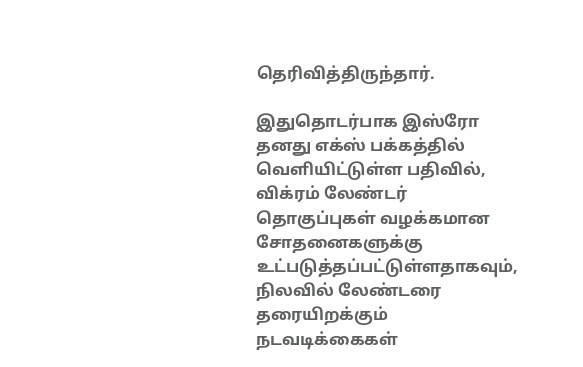தெரிவித்திருந்தார்.

இதுதொடர்பாக இஸ்ரோ தனது எக்ஸ் பக்கத்தில் வெளியிட்டுள்ள பதிவில், விக்ரம் லேண்டர் தொகுப்புகள் வழக்கமான சோதனைகளுக்கு உட்படுத்தப்பட்டுள்ளதாகவும், நிலவில் லேண்டரை தரையிறக்கும் நடவடிக்கைகள்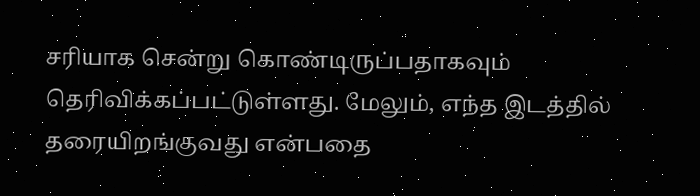சரியாக சென்று கொண்டிருப்பதாகவும் தெரிவிக்கப்பட்டுள்ளது. மேலும், எந்த இடத்தில் தரையிறங்குவது என்பதை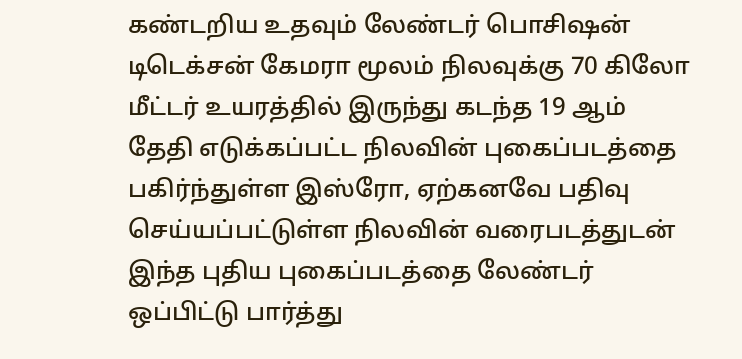கண்டறிய உதவும் லேண்டர் பொசிஷன் டிடெக்சன் கேமரா மூலம் நிலவுக்கு 70 கிலோ மீட்டர் உயரத்தில் இருந்து கடந்த 19 ஆம் தேதி எடுக்கப்பட்ட நிலவின் புகைப்படத்தை பகிர்ந்துள்ள இஸ்ரோ, ஏற்கனவே பதிவு செய்யப்பட்டுள்ள நிலவின் வரைபடத்துடன் இந்த புதிய புகைப்படத்தை லேண்டர் ஒப்பிட்டு பார்த்து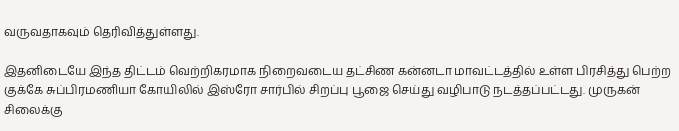வருவதாகவும் தெரிவித்துள்ளது.

இதனிடையே இந்த திட்டம் வெற்றிகரமாக நிறைவடைய தட்சிண கன்னடா மாவட்டத்தில் உள்ள பிரசித்து பெற்ற குக்கே சுப்பிரமணியா கோயிலில் இஸ்ரோ சார்பில் சிறப்பு பூஜை செய்து வழிபாடு நடத்தப்பட்டது. முருகன் சிலைக்கு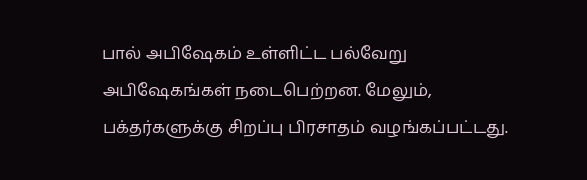பால் அபிஷேகம் உள்ளிட்ட பல்வேறு அபிஷேகங்கள் நடைபெற்றன. மேலும், பக்தர்களுக்கு சிறப்பு பிரசாதம் வழங்கப்பட்டது.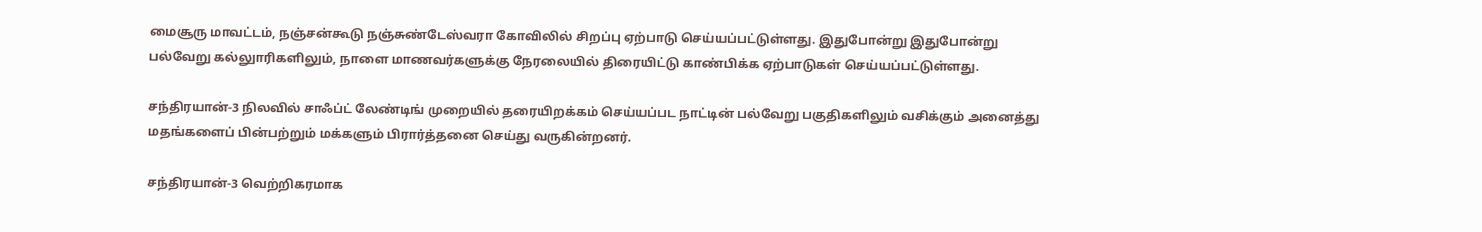மைசூரு மாவட்டம், நஞ்சன்கூடு நஞ்சுண்டேஸ்வரா கோவிலில் சிறப்பு ஏற்பாடு செய்யப்பட்டுள்ளது. இதுபோன்று இதுபோன்று பல்வேறு கல்லுாரிகளிலும், நாளை மாணவர்களுக்கு நேரலையில் திரையிட்டு காண்பிக்க ஏற்பாடுகள் செய்யப்பட்டுள்ளது.

சந்திரயான்-3 நிலவில் சாஃப்ட் லேண்டிங் முறையில் தரையிறக்கம் செய்யப்பட நாட்டின் பல்வேறு பகுதிகளிலும் வசிக்கும் அனைத்து மதங்களைப் பின்பற்றும் மக்களும் பிரார்த்தனை செய்து வருகின்றனர்.

சந்திரயான்-3 வெற்றிகரமாக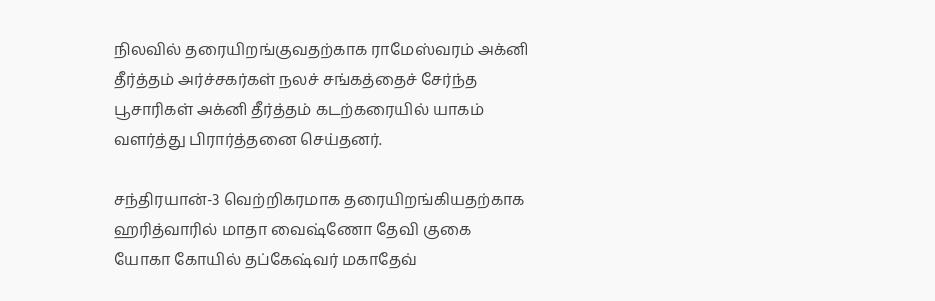நிலவில் தரையிறங்குவதற்காக ராமேஸ்வரம் அக்னி தீர்த்தம் அர்ச்சகர்கள் நலச் சங்கத்தைச் சேர்ந்த பூசாரிகள் அக்னி தீர்த்தம் கடற்கரையில் யாகம் வளர்த்து பிரார்த்தனை செய்தனர்.

சந்திரயான்-3 வெற்றிகரமாக தரையிறங்கியதற்காக ஹரித்வாரில் மாதா வைஷ்ணோ தேவி குகை யோகா கோயில் தப்கேஷ்வர் மகாதேவ்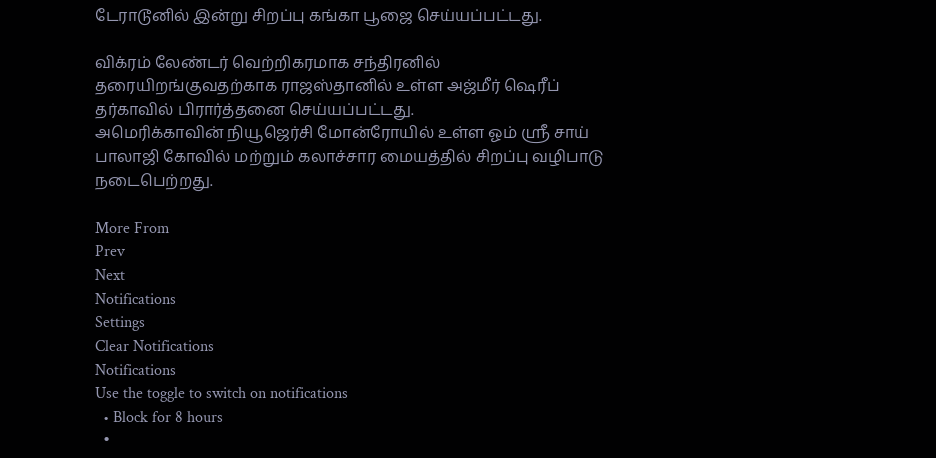டேராடூனில் இன்று சிறப்பு கங்கா பூஜை செய்யப்பட்டது.

விக்ரம் லேண்டர் வெற்றிகரமாக சந்திரனில் தரையிறங்குவதற்காக ராஜஸ்தானில் உள்ள அஜ்மீர் ஷெரீப் தர்காவில் பிரார்த்தனை செய்யப்பட்டது.
அமெரிக்காவின் நியூஜெர்சி மோன்ரோயில் உள்ள ஓம் ஸ்ரீ சாய் பாலாஜி கோவில் மற்றும் கலாச்சார மையத்தில் சிறப்பு வழிபாடு நடைபெற்றது.

More From
Prev
Next
Notifications
Settings
Clear Notifications
Notifications
Use the toggle to switch on notifications
  • Block for 8 hours
  •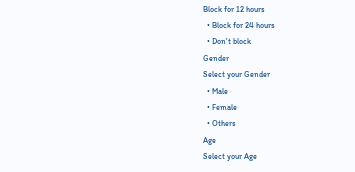Block for 12 hours
  • Block for 24 hours
  • Don't block
Gender
Select your Gender
  • Male
  • Female
  • Others
Age
Select your Age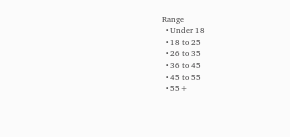Range
  • Under 18
  • 18 to 25
  • 26 to 35
  • 36 to 45
  • 45 to 55
  • 55+